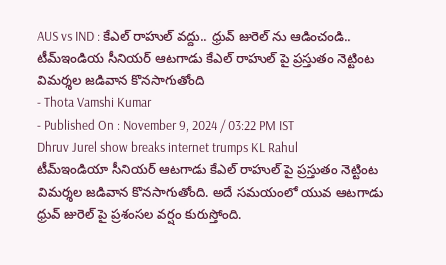AUS vs IND : కేఎల్ రాహుల్ వద్దు.. ధ్రువ్ జురెల్ ను ఆడించండి..
టీమ్ఇండియ సీనియర్ ఆటగాడు కేఎల్ రాహుల్ పై ప్రస్తుతం నెట్టింట విమర్శల జడివాన కొనసాగుతోంది
- Thota Vamshi Kumar
- Published On : November 9, 2024 / 03:22 PM IST
Dhruv Jurel show breaks internet trumps KL Rahul
టీమ్ఇండియా సీనియర్ ఆటగాడు కేఎల్ రాహుల్ పై ప్రస్తుతం నెట్టింట విమర్శల జడివాన కొనసాగుతోంది. అదే సమయంలో యువ ఆటగాడు ధ్రువ్ జురెల్ పై ప్రశంసల వర్షం కురుస్తోంది.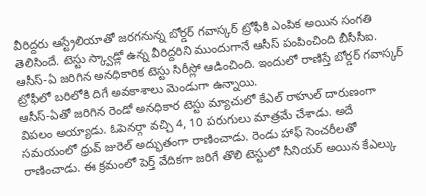వీరిద్దరు ఆస్ట్రేలియాతో జరగనున్న బోర్డర్ గవాస్కర్ ట్రోఫీకి ఎంపిక అయిన సంగతి తెలిసిందే. టెస్టు స్క్వాడ్లో ఉన్న వీరిద్దరిని ముందుగానే ఆసీస్ పంపించింది బీసీసీఐ. ఆసీస్-ఏ జరిగిన అనధికారిక టెస్టు సిరీస్లో ఆడించింది. ఇందులో రాణిస్తే బోర్డర్ గవాస్కర్ ట్రోఫీలో బరిలోకి దిగే అవకాశాలు మెండుగా ఉన్నాయి.
ఆసీస్-ఏతో జరిగిన రెండో అనధికార టెస్టు మ్యాచులో కేఎల్ రాహుల్ దారుణంగా విపలం అయ్యాడు. ఓపెనర్గా వచ్చి 4, 10 పరుగులు మాత్రమే చేశాడు. అదే సమయంలో ధ్రువ్ జురెల్ అద్భుతంగా రాణించాడు. రెండు హాఫ్ సెంచరీలతో రాణించాడు. ఈ క్రమంలో పెర్త్ వేదికగా జరిగే తొలి టెస్టులో సీనియర్ అయిన కేఎల్కు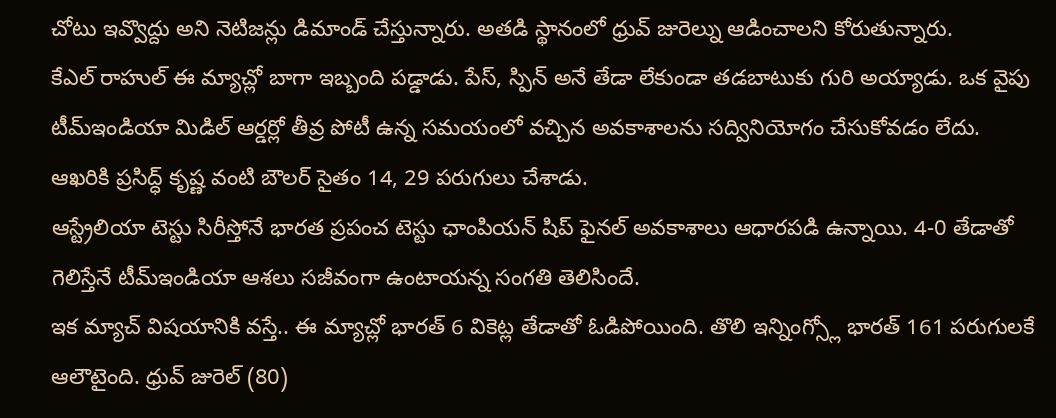చోటు ఇవ్వొద్దు అని నెటిజన్లు డిమాండ్ చేస్తున్నారు. అతడి స్థానంలో ధ్రువ్ జురెల్ను ఆడించాలని కోరుతున్నారు.
కేఎల్ రాహుల్ ఈ మ్యాచ్లో బాగా ఇబ్బంది పడ్డాడు. పేస్, స్పిన్ అనే తేడా లేకుండా తడబాటుకు గురి అయ్యాడు. ఒక వైపు టీమ్ఇండియా మిడిల్ ఆర్డర్లో తీవ్ర పోటీ ఉన్న సమయంలో వచ్చిన అవకాశాలను సద్వినియోగం చేసుకోవడం లేదు. ఆఖరికి ప్రసిద్ధ్ కృష్ణ వంటి బౌలర్ సైతం 14, 29 పరుగులు చేశాడు.
ఆస్ట్రేలియా టెస్టు సిరీస్తోనే భారత ప్రపంచ టెస్టు ఛాంపియన్ షిప్ ఫైనల్ అవకాశాలు ఆధారపడి ఉన్నాయి. 4-0 తేడాతో గెలిస్తేనే టీమ్ఇండియా ఆశలు సజీవంగా ఉంటాయన్న సంగతి తెలిసిందే.
ఇక మ్యాచ్ విషయానికి వస్తే.. ఈ మ్యాచ్లో భారత్ 6 వికెట్ల తేడాతో ఓడిపోయింది. తొలి ఇన్నింగ్స్లో భారత్ 161 పరుగులకే ఆలౌటైంది. ధ్రువ్ జురెల్ (80)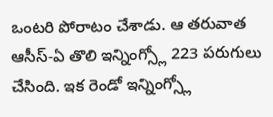ఒంటరి పోరాటం చేశాడు. ఆ తరువాత ఆసీస్-ఏ తొలి ఇన్నింగ్స్లో 223 పరుగులు చేసింది. ఇక రెండో ఇన్నింగ్స్లో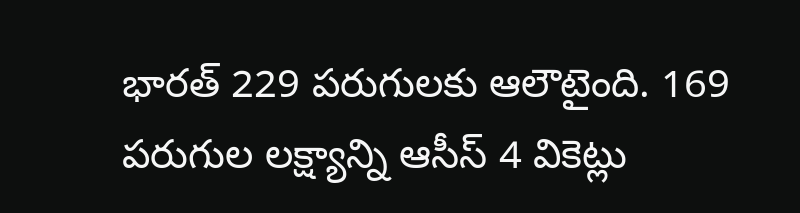భారత్ 229 పరుగులకు ఆలౌటైంది. 169 పరుగుల లక్ష్యాన్ని ఆసీస్ 4 వికెట్లు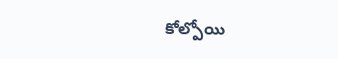కోల్పోయి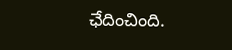ఛేదించింది.